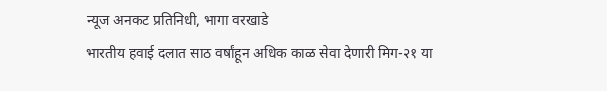न्यूज अनकट प्रतिनिधी, भागा वरखाडे
भारतीय हवाई दलात साठ वर्षांहून अधिक काळ सेवा देणारी मिग-२१ या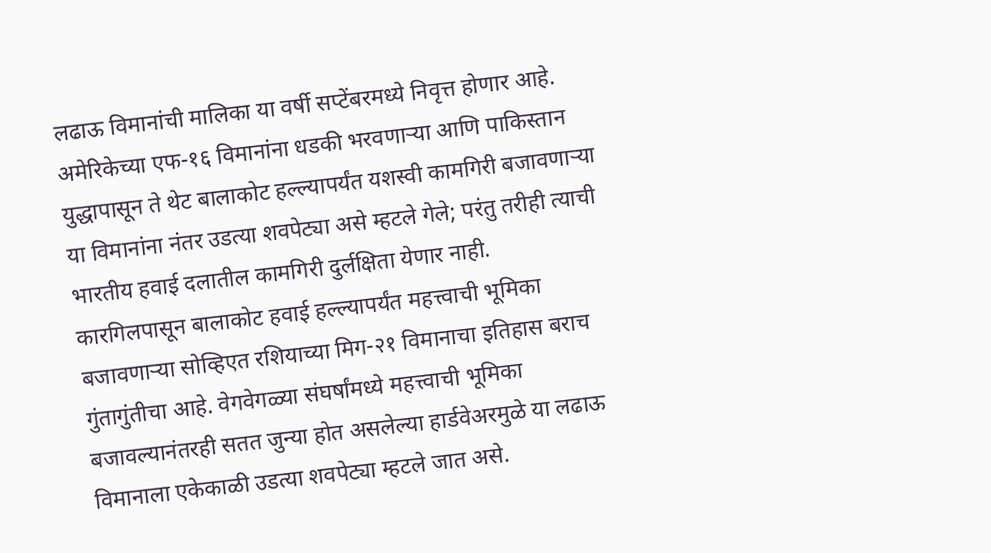लढाऊ विमानांची मालिका या वर्षी सप्टेंबरमध्ये निवृत्त होणार आहे. अमेरिकेच्या एफ-१६ विमानांना धडकी भरवणाऱ्या आणि पाकिस्तान युद्धापासून ते थेट बालाकोट हल्ल्यापर्यंत यशस्वी कामगिरी बजावणाऱ्या या विमानांना नंतर उडत्या शवपेट्या असे म्हटले गेले; परंतु तरीही त्याची भारतीय हवाई दलातील कामगिरी दुर्लक्षिता येणार नाही.
कारगिलपासून बालाकोट हवाई हल्ल्यापर्यंत महत्त्वाची भूमिका बजावणाऱ्या सोव्हिएत रशियाच्या मिग-२१ विमानाचा इतिहास बराच गुंतागुंतीचा आहे. वेगवेगळ्या संघर्षांमध्ये महत्त्वाची भूमिका बजावल्यानंतरही सतत जुन्या होत असलेल्या हार्डवेअरमुळे या लढाऊ विमानाला एकेकाळी उडत्या शवपेट्या म्हटले जात असे.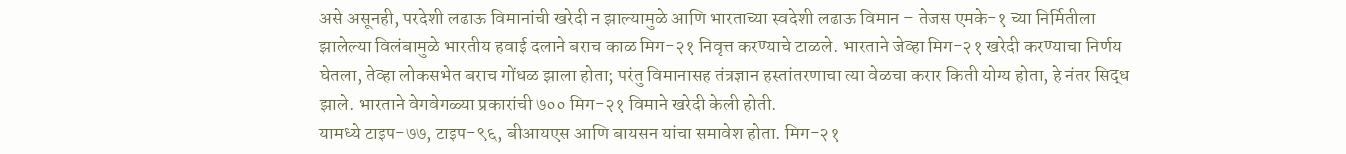असे असूनही, परदेशी लढाऊ विमानांची खरेदी न झाल्यामुळे आणि भारताच्या स्वदेशी लढाऊ विमान – तेजस एमके-१ च्या निर्मितीला झालेल्या विलंबामुळे भारतीय हवाई दलाने बराच काळ मिग-२१ निवृत्त करण्याचे टाळले. भारताने जेव्हा मिग-२१ खरेदी करण्याचा निर्णय घेतला, तेव्हा लोकसभेत बराच गोंधळ झाला होता; परंतु विमानासह तंत्रज्ञान हस्तांतरणाचा त्या वेळचा करार किती योग्य होता, हे नंतर सिद्ध झाले. भारताने वेगवेगळ्या प्रकारांची ७०० मिग-२१ विमाने खरेदी केली होती.
यामध्ये टाइप-७७, टाइप-९६, बीआयएस आणि बायसन यांचा समावेश होता. मिग-२१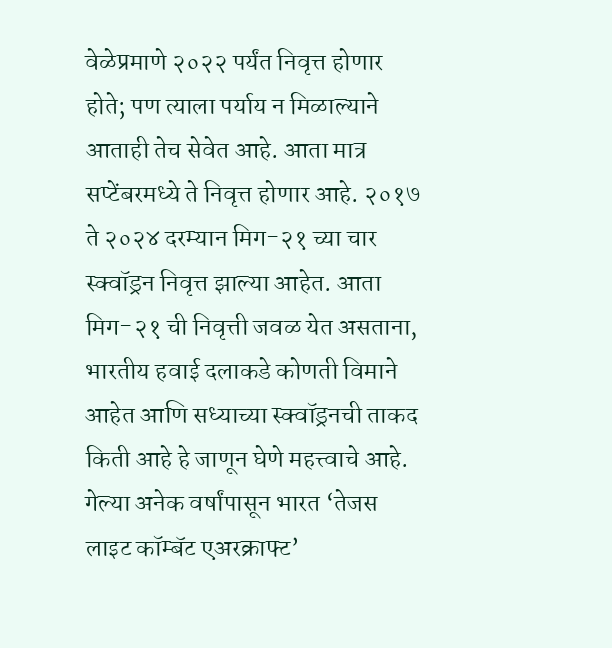वेळेप्रमाणे २०२२ पर्यंत निवृत्त होणार होते; पण त्याला पर्याय न मिळाल्याने आताही तेच सेवेत आहे. आता मात्र सप्टेंबरमध्ये ते निवृत्त होणार आहे. २०१७ ते २०२४ दरम्यान मिग-२१ च्या चार स्क्वॉड्रन निवृत्त झाल्या आहेत. आता मिग-२१ ची निवृत्ती जवळ येत असताना, भारतीय हवाई दलाकडे कोणती विमाने आहेत आणि सध्याच्या स्क्वॉड्रनची ताकद किती आहे हे जाणून घेणे महत्त्वाचे आहे. गेल्या अनेक वर्षांपासून भारत ‘तेजस लाइट कॉम्बॅट एअरक्राफ्ट’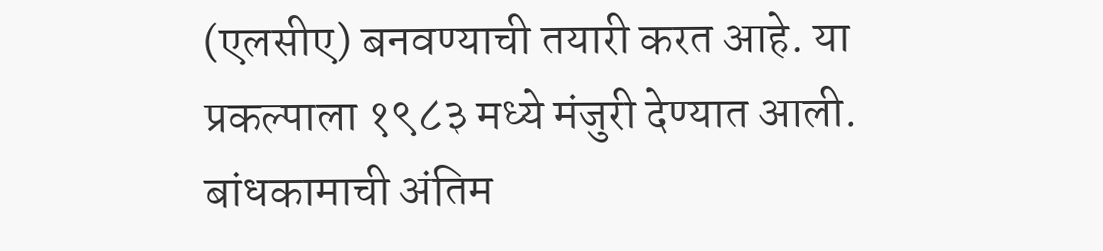(एलसीए) बनवण्याची तयारी करत आहे. या प्रकल्पाला १९८३ मध्ये मंजुरी देण्यात आली. बांधकामाची अंतिम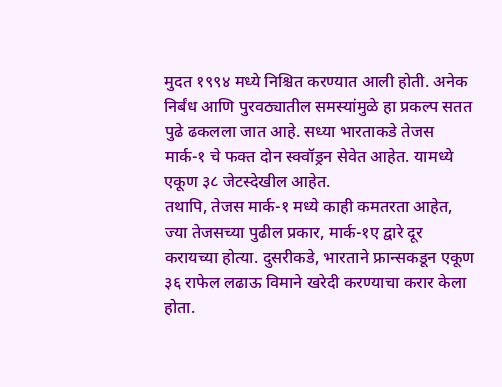मुदत १९९४ मध्ये निश्चित करण्यात आली होती. अनेक निर्बंध आणि पुरवठ्यातील समस्यांमुळे हा प्रकल्प सतत पुढे ढकलला जात आहे. सध्या भारताकडे तेजस मार्क-१ चे फक्त दोन स्क्वॉड्रन सेवेत आहेत. यामध्ये एकूण ३८ जेटस्देखील आहेत.
तथापि, तेजस मार्क-१ मध्ये काही कमतरता आहेत, ज्या तेजसच्या पुढील प्रकार, मार्क-१ए द्वारे दूर करायच्या होत्या. दुसरीकडे, भारताने फ्रान्सकडून एकूण ३६ राफेल लढाऊ विमाने खरेदी करण्याचा करार केला होता.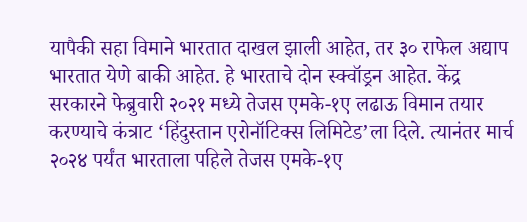यापैकी सहा विमाने भारतात दाखल झाली आहेत, तर ३० राफेल अद्याप भारतात येणे बाकी आहेत. हे भारताचे दोन स्क्वॉड्रन आहेत. केंद्र सरकारने फेब्रुवारी २०२१ मध्ये तेजस एमके-१ए लढाऊ विमान तयार करण्याचे कंत्राट ‘हिंदुस्तान एरोनॉटिक्स लिमिटेड’ला दिले. त्यानंतर मार्च २०२४ पर्यंत भारताला पहिले तेजस एमके-१ए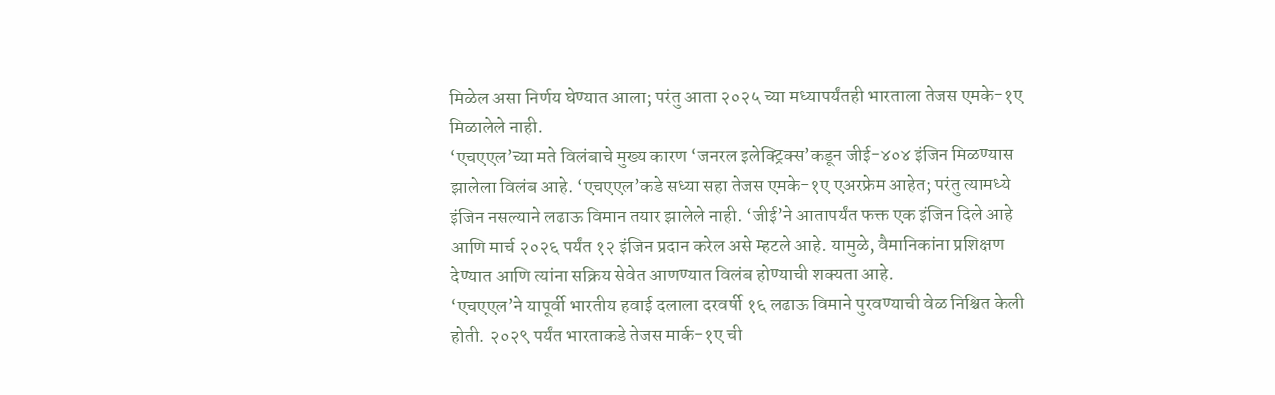मिळेल असा निर्णय घेण्यात आला; परंतु आता २०२५ च्या मध्यापर्यंतही भारताला तेजस एमके-१ए मिळालेले नाही.
‘एचएएल’च्या मते विलंबाचे मुख्य कारण ‘जनरल इलेक्ट्रिक्स’कडून जीई-४०४ इंजिन मिळण्यास झालेला विलंब आहे. ‘एचएएल’कडे सध्या सहा तेजस एमके-१ए एअरफ्रेम आहेत; परंतु त्यामध्ये इंजिन नसल्याने लढाऊ विमान तयार झालेले नाही. ‘जीई’ने आतापर्यंत फक्त एक इंजिन दिले आहे आणि मार्च २०२६ पर्यंत १२ इंजिन प्रदान करेल असे म्हटले आहे. यामुळे, वैमानिकांना प्रशिक्षण देण्यात आणि त्यांना सक्रिय सेवेत आणण्यात विलंब होण्याची शक्यता आहे.
‘एचएएल’ने यापूर्वी भारतीय हवाई दलाला दरवर्षी १६ लढाऊ विमाने पुरवण्याची वेळ निश्चित केली होती. २०२९ पर्यंत भारताकडे तेजस मार्क-१ए ची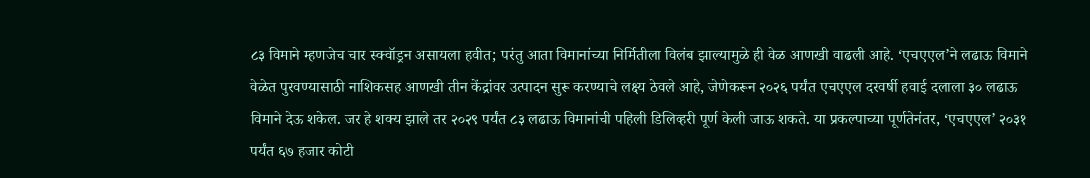८३ विमाने म्हणजेच चार स्क्वॉड्रन असायला हवीत; परंतु आता विमानांच्या निर्मितीला विलंब झाल्यामुळे ही वेळ आणखी वाढली आहे. ‘एचएएल’ने लढाऊ विमाने वेळेत पुरवण्यासाठी नाशिकसह आणखी तीन केंद्रांवर उत्पादन सुरू करण्याचे लक्ष्य ठेवले आहे, जेणेकरून २०२६ पर्यंत एचएएल दरवर्षी हवाई दलाला ३० लढाऊ विमाने देऊ शकेल. जर हे शक्य झाले तर २०२९ पर्यंत ८३ लढाऊ विमानांची पहिली डिलिव्हरी पूर्ण केली जाऊ शकते. या प्रकल्पाच्या पूर्णतेनंतर, ‘एचएएल’ २०३१ पर्यंत ६७ हजार कोटी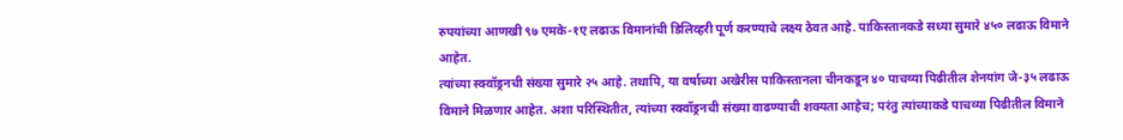रुपयांच्या आणखी ९७ एमके-१ए लढाऊ विमानांची डिलिव्हरी पूर्ण करण्याचे लक्ष्य ठेवत आहे. पाकिस्तानकडे सध्या सुमारे ४५० लढाऊ विमाने आहेत.
त्यांच्या स्क्वॉड्रनची संख्या सुमारे २५ आहे. तथापि, या वर्षाच्या अखेरीस पाकिस्तानला चीनकडून ४० पाचव्या पिढीतील शेनयांग जे-३५ लढाऊ विमाने मिळणार आहेत. अशा परिस्थितीत, त्यांच्या स्क्वॉड्रनची संख्या वाढण्याची शक्यता आहेच; परंतु त्यांच्याकडे पाचव्या पिढीतील विमाने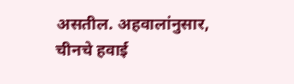असतील. अहवालांनुसार, चीनचे हवाई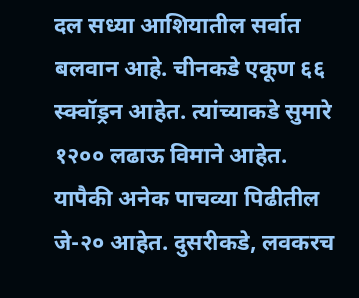दल सध्या आशियातील सर्वात बलवान आहे. चीनकडे एकूण ६६ स्क्वॉड्रन आहेत. त्यांच्याकडे सुमारे १२०० लढाऊ विमाने आहेत. यापैकी अनेक पाचव्या पिढीतील जे-२० आहेत. दुसरीकडे, लवकरच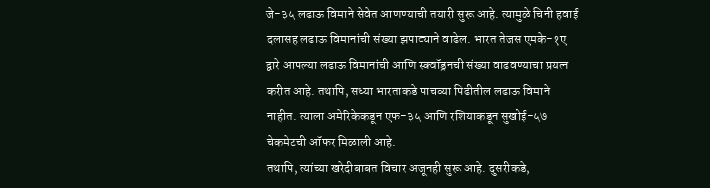जे-३५ लढाऊ विमाने सेवेत आणण्याची तयारी सुरू आहे. त्यामुळे चिनी हवाई दलासह लढाऊ विमानांची संख्या झपाट्याने वाढेल. भारत तेजस एमके-१ए द्वारे आपल्या लढाऊ विमानांची आणि स्क्वॉड्रनची संख्या वाढवण्याचा प्रयत्न करीत आहे. तथापि, सध्या भारताकडे पाचव्या पिढीतील लढाऊ विमाने नाहीत. त्याला अमेरिकेकडून एफ-३५ आणि रशियाकडून सुखोई-५७ चेकमेटची ऑफर मिळाली आहे.
तथापि, त्यांच्या खरेदीबाबत विचार अजूनही सुरू आहे. दुसरीकडे,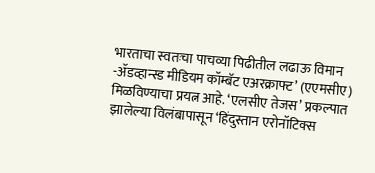भारताचा स्वतःचा पाचव्या पिढीतील लढाऊ विमान -ॲडव्हान्स्ड मीडियम कॉम्बॅट एअरक्राफ्ट’ (एएमसीए) मिळविण्याचा प्रयत्न आहे. ‘एलसीए तेजस’ प्रकल्पात झालेल्या विलंबापासून ‘हिंदुस्तान एरोनॉटिक्स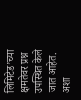लिमिटेड’च्या क्षमतेवर प्रश्न उपस्थित केले जात आहेत. अशा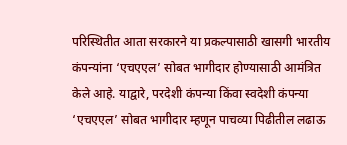परिस्थितीत आता सरकारने या प्रकल्पासाठी खासगी भारतीय कंपन्यांना ‘एचएएल’ सोबत भागीदार होण्यासाठी आमंत्रित केले आहे. याद्वारे, परदेशी कंपन्या किंवा स्वदेशी कंपन्या ‘एचएएल’ सोबत भागीदार म्हणून पाचव्या पिढीतील लढाऊ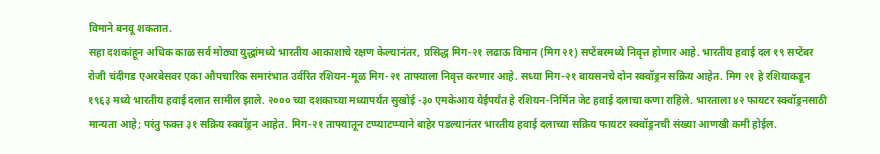विमाने बनवू शकतात.
सहा दशकांहून अधिक काळ सर्व मोठ्या युद्धांमध्ये भारतीय आकाशाचे रक्षण केल्यानंतर, प्रसिद्ध मिग-२१ लढाऊ विमान (मिग २१) सप्टेंबरमध्ये निवृत्त होणार आहे. भारतीय हवाई दल १९ सप्टेंबर रोजी चंदीगड एअरबेसवर एका औपचारिक समारंभात उर्वरित रशियन-मूळ मिग-२१ ताफ्याला निवृत्त करणार आहे. सध्या मिग-२१ बायसनचे दोन स्क्वॉड्रन सक्रिय आहेत. मिग २१ हे रशियाकडून १९६३ मध्ये भारतीय हवाई दलात सामील झाले. २००० च्या दशकाच्या मध्यापर्यंत सुखोई -३० एमकेआय येईपर्यंत हे रशियन-निर्मित जेट हवाई दलाचा कणा राहिले. भारताला ४२ फायटर स्क्वॉड्रनसाठी मान्यता आहे; परंतु फक्त ३१ सक्रिय स्क्वॉड्रन आहेत. मिग-२१ ताफ्यातून टप्प्याटप्प्याने बाहेर पडल्यानंतर भारतीय हवाई दलाच्या सक्रिय फायटर स्क्वॉड्रनची संख्या आणखी कमी होईल.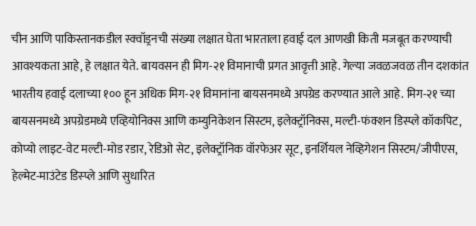चीन आणि पाकिस्तानकडील स्क्वॉड्रनची संख्या लक्षात घेता भारताला हवाई दल आणखी किती मजबूत करण्याची आवश्यकता आहे, हे लक्षात येते. बायवसन ही मिग-२१ विमानाची प्रगत आवृत्ती आहे. गेल्या जवळजवळ तीन दशकांत भारतीय हवाई दलाच्या १०० हून अधिक मिग-२१ विमानांना बायसनमध्ये अपग्रेड करण्यात आले आहे. मिग-२१ च्या बायसनमध्ये अपग्रेडमध्ये एव्हियोनिक्स आणि कम्युनिकेशन सिस्टम, इलेक्ट्रॉनिक्स, मल्टी-फंक्शन डिस्प्ले कॉकपिट, कोप्यो लाइट-वेट मल्टी-मोड रडार, रेडिओ सेट, इलेक्ट्रॉनिक वॉरफेअर सूट, इनर्शियल नेव्हिगेशन सिस्टम/जीपीएस, हेल्मेट-माउंटेड डिस्प्ले आणि सुधारित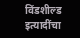विंडशील्ड इत्यादींचा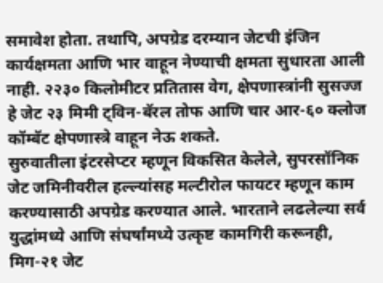समावेश होता. तथापि, अपग्रेड दरम्यान जेटची इंजिन कार्यक्षमता आणि भार वाहून नेण्याची क्षमता सुधारता आली नाही. २२३० किलोमीटर प्रतितास वेग, क्षेपणास्त्रांनी सुसज्ज हे जेट २३ मिमी ट्विन-बॅरल तोफ आणि चार आर-६० क्लोज कॉम्बॅट क्षेपणास्त्रे वाहून नेऊ शकते.
सुरुवातीला इंटरसेप्टर म्हणून विकसित केलेले, सुपरसॉनिक जेट जमिनीवरील हल्ल्यांसह मल्टीरोल फायटर म्हणून काम करण्यासाठी अपग्रेड करण्यात आले. भारताने लढलेल्या सर्व युद्धांमध्ये आणि संघर्षांमध्ये उत्कृष्ट कामगिरी करूनही, मिग-२१ जेट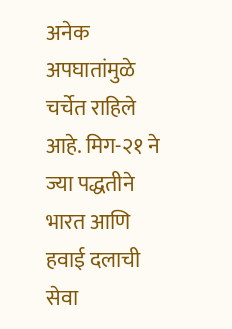अनेक अपघातांमुळे चर्चेत राहिले आहे. मिग-२१ ने ज्या पद्धतीने भारत आणि हवाई दलाची सेवा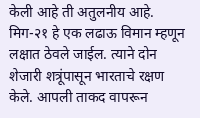केली आहे ती अतुलनीय आहे. मिग-२१ हे एक लढाऊ विमान म्हणून लक्षात ठेवले जाईल. त्याने दोन शेजारी शत्रूंपासून भारताचे रक्षण केले. आपली ताकद वापरून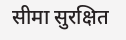सीमा सुरक्षित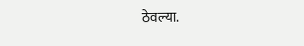ठेवल्या.